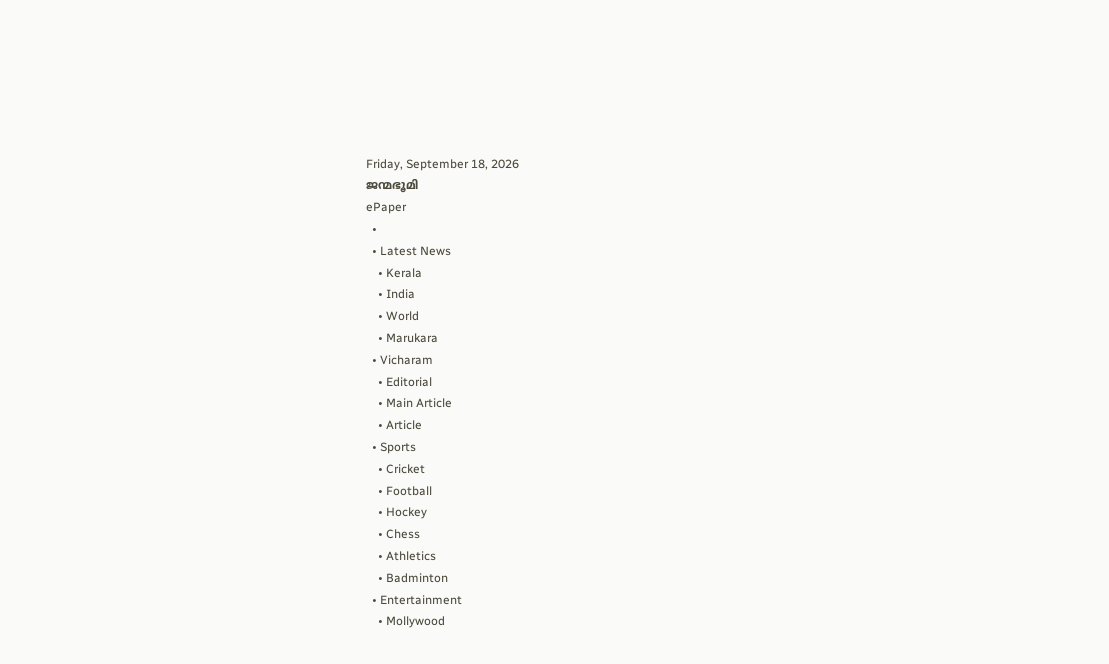Friday, September 18, 2026
ജന്മഭൂമി
ePaper
  •
  • Latest News
    • Kerala
    • India
    • World
    • Marukara
  • Vicharam
    • Editorial
    • Main Article
    • Article
  • Sports
    • Cricket
    • Football
    • Hockey
    • Chess
    • Athletics
    • Badminton
  • Entertainment
    • Mollywood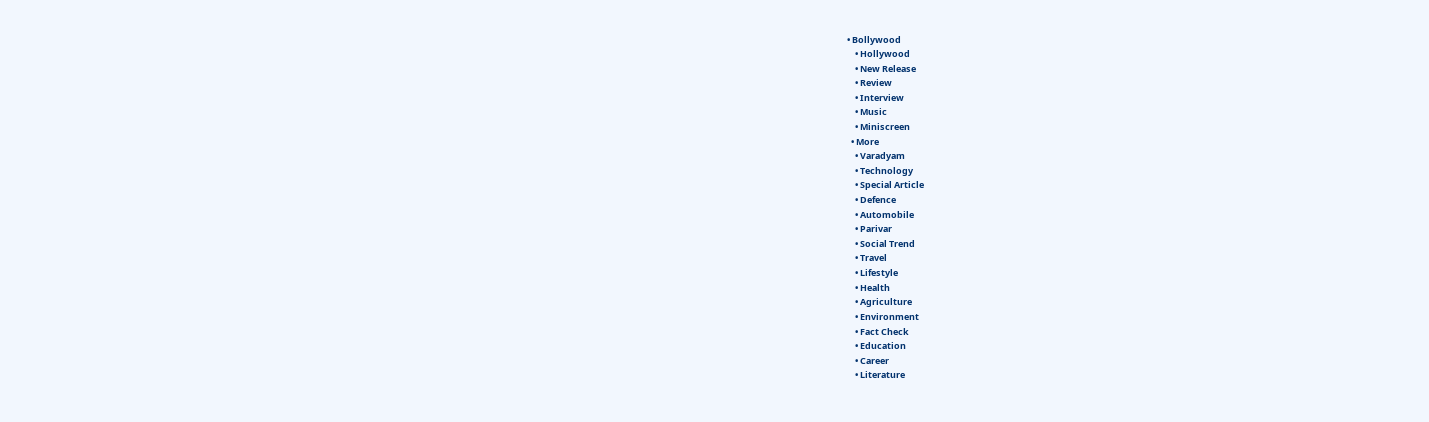• Bollywood
    • Hollywood
    • New Release
    • Review
    • Interview
    • Music
    • Miniscreen
  • More
    • Varadyam
    • Technology
    • Special Article
    • Defence
    • Automobile
    • Parivar
    • Social Trend
    • Travel
    • Lifestyle
    • Health
    • Agriculture
    • Environment
    • Fact Check
    • Education
    • Career
    • Literature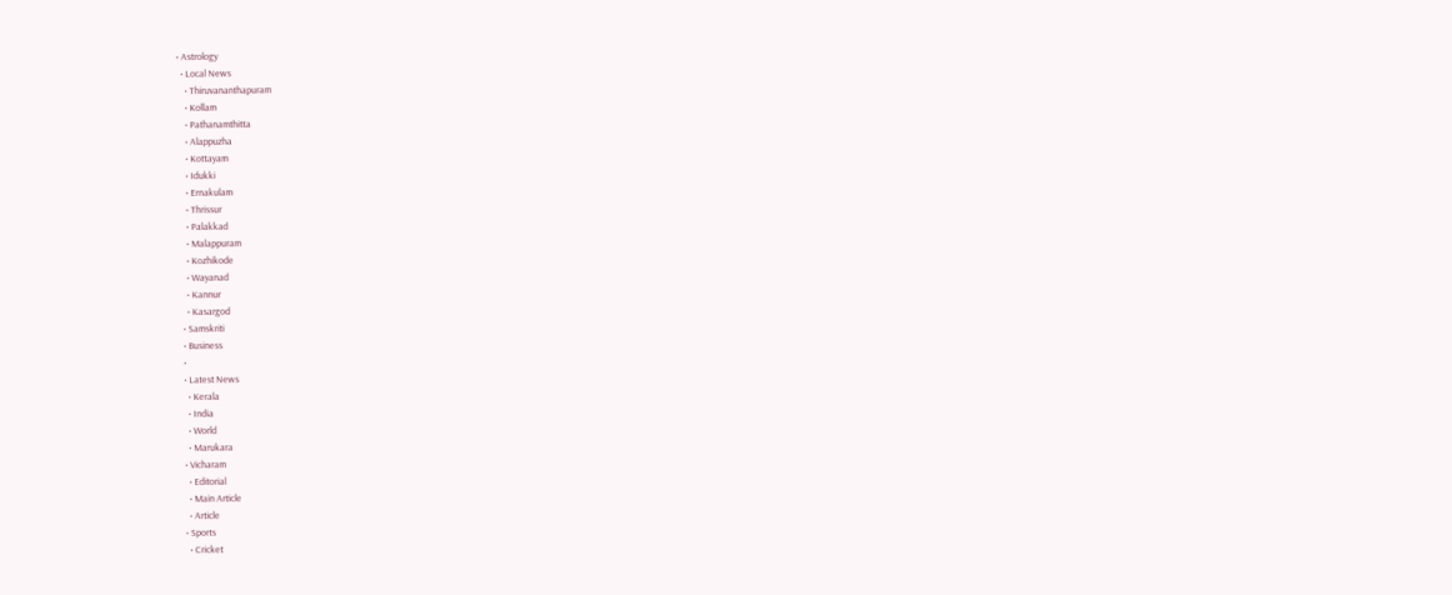• Astrology
  • Local News
    • Thiruvananthapuram
    • Kollam
    • Pathanamthitta
    • Alappuzha
    • Kottayam
    • Idukki
    • Ernakulam
    • Thrissur
    • Palakkad
    • Malappuram
    • Kozhikode
    • Wayanad
    • Kannur
    • Kasargod
  • Samskriti
  • Business
  •
  • Latest News
    • Kerala
    • India
    • World
    • Marukara
  • Vicharam
    • Editorial
    • Main Article
    • Article
  • Sports
    • Cricket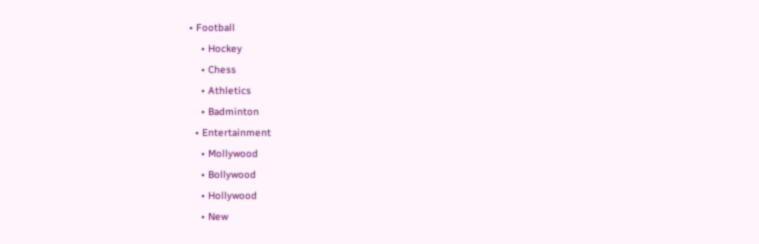• Football
    • Hockey
    • Chess
    • Athletics
    • Badminton
  • Entertainment
    • Mollywood
    • Bollywood
    • Hollywood
    • New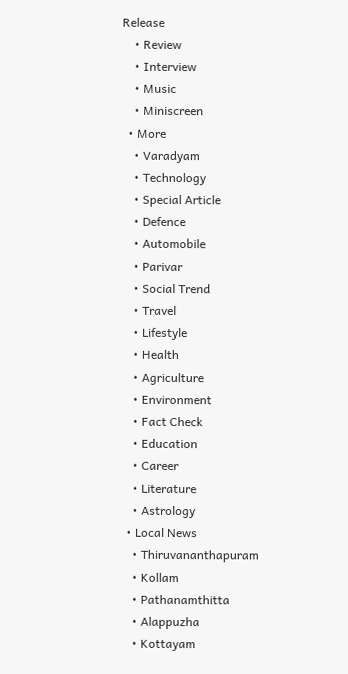Release
    • Review
    • Interview
    • Music
    • Miniscreen
  • More
    • Varadyam
    • Technology
    • Special Article
    • Defence
    • Automobile
    • Parivar
    • Social Trend
    • Travel
    • Lifestyle
    • Health
    • Agriculture
    • Environment
    • Fact Check
    • Education
    • Career
    • Literature
    • Astrology
  • Local News
    • Thiruvananthapuram
    • Kollam
    • Pathanamthitta
    • Alappuzha
    • Kottayam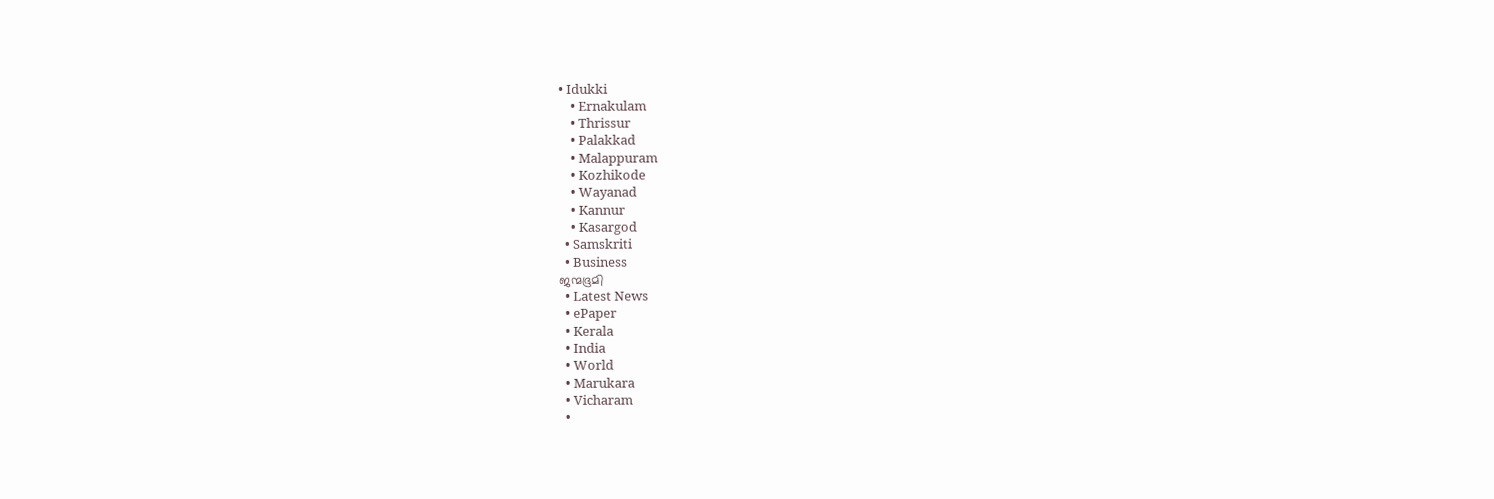• Idukki
    • Ernakulam
    • Thrissur
    • Palakkad
    • Malappuram
    • Kozhikode
    • Wayanad
    • Kannur
    • Kasargod
  • Samskriti
  • Business
ജന്മഭൂമി
  • Latest News
  • ePaper
  • Kerala
  • India
  • World
  • Marukara
  • Vicharam
  •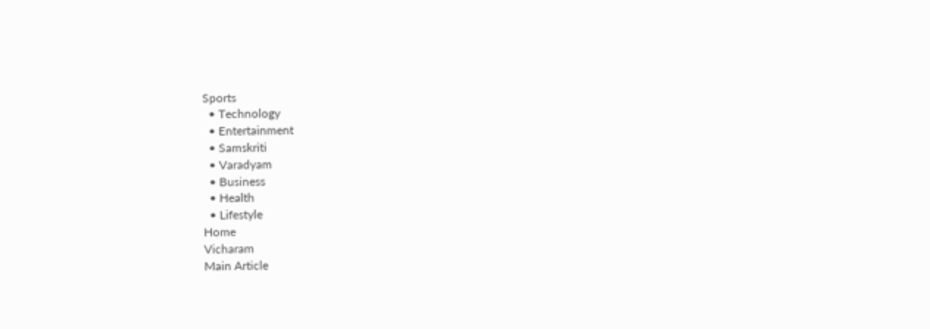Sports
  • Technology
  • Entertainment
  • Samskriti
  • Varadyam
  • Business
  • Health
  • Lifestyle
Home
Vicharam
Main Article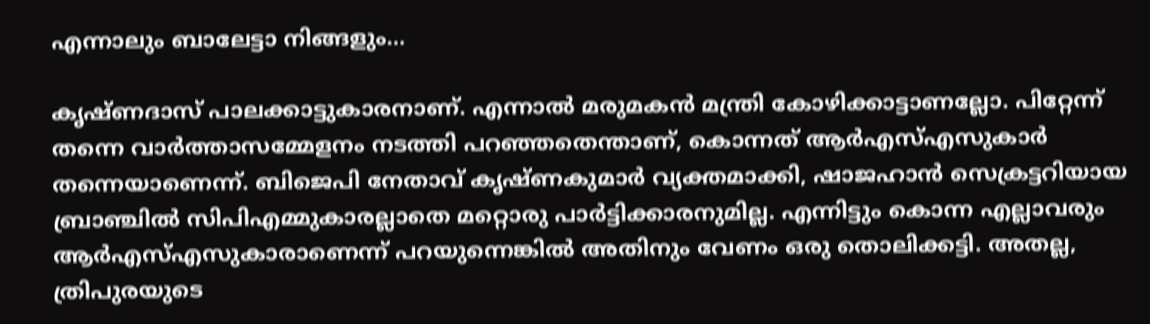എന്നാലും ബാലേട്ടാ നിങ്ങളും…

കൃഷ്ണദാസ് പാലക്കാട്ടുകാരനാണ്. എന്നാല്‍ മരുമകന്‍ മന്ത്രി കോഴിക്കാട്ടാണല്ലോ. പിറ്റേന്ന് തന്നെ വാര്‍ത്താസമ്മേളനം നടത്തി പറഞ്ഞതെന്താണ്, കൊന്നത് ആര്‍എസ്എസുകാര്‍ തന്നെയാണെന്ന്. ബിജെപി നേതാവ് കൃഷ്ണകുമാര്‍ വ്യക്തമാക്കി, ഷാജഹാന്‍ സെക്രട്ടറിയായ ബ്രാഞ്ചില്‍ സിപിഎമ്മുകാരല്ലാതെ മറ്റൊരു പാര്‍ട്ടിക്കാരനുമില്ല. എന്നിട്ടും കൊന്ന എല്ലാവരും ആര്‍എസ്എസുകാരാണെന്ന് പറയുന്നെങ്കില്‍ അതിനും വേണം ഒരു തൊലിക്കട്ടി. അതല്ല, ത്രിപുരയുടെ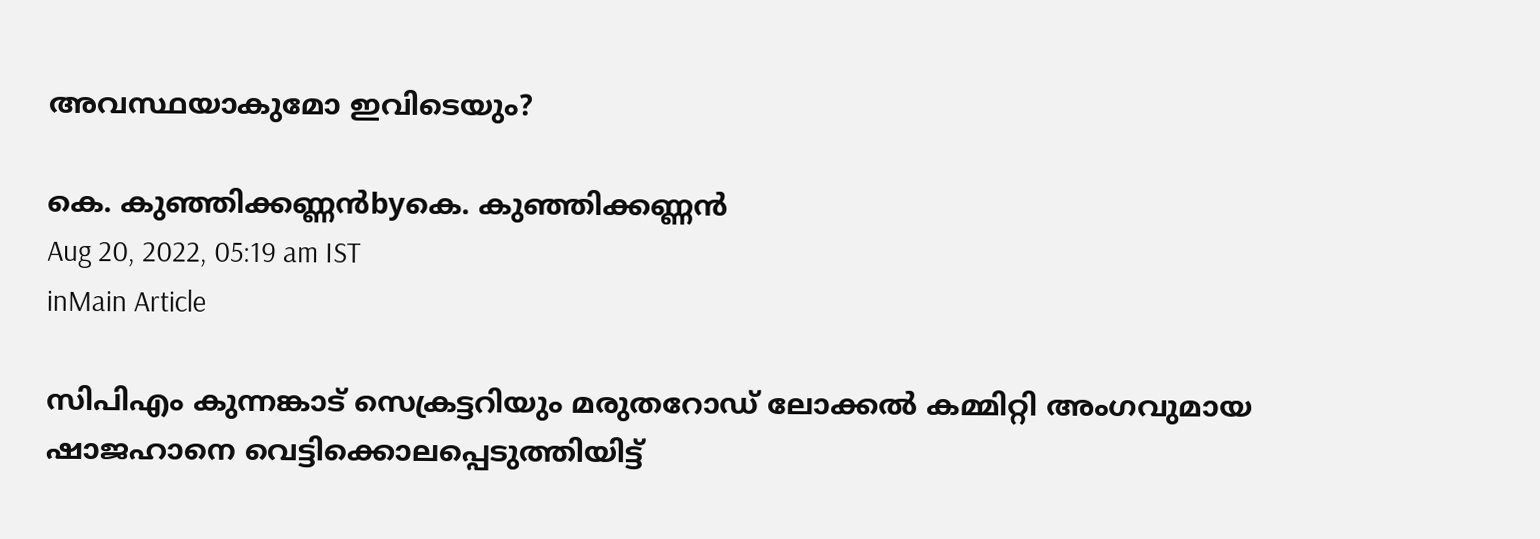അവസ്ഥയാകുമോ ഇവിടെയും?

കെ. കുഞ്ഞിക്കണ്ണന്‍byകെ. കുഞ്ഞിക്കണ്ണന്‍
Aug 20, 2022, 05:19 am IST
inMain Article

സിപിഎം കുന്നങ്കാട് സെക്രട്ടറിയും മരുതറോഡ് ലോക്കല്‍ കമ്മിറ്റി അംഗവുമായ ഷാജഹാനെ വെട്ടിക്കൊലപ്പെടുത്തിയിട്ട്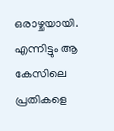ഒരാഴ്ചയായി. എന്നിട്ടും ആ കേസിലെ പ്രതികളെ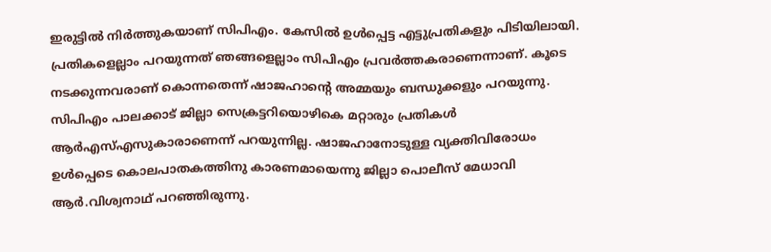ഇരുട്ടില്‍ നിര്‍ത്തുകയാണ് സിപിഎം. കേസില്‍ ഉള്‍പ്പെട്ട എട്ടുപ്രതികളും പിടിയിലായി. പ്രതികളെല്ലാം പറയുന്നത് ഞങ്ങളെല്ലാം സിപിഎം പ്രവര്‍ത്തകരാണെന്നാണ്. കൂടെ നടക്കുന്നവരാണ് കൊന്നതെന്ന് ഷാജഹാന്റെ അമ്മയും ബന്ധുക്കളും പറയുന്നു. സിപിഎം പാലക്കാട് ജില്ലാ സെക്രട്ടറിയൊഴികെ മറ്റാരും പ്രതികള്‍ ആര്‍എസ്എസുകാരാണെന്ന് പറയുന്നില്ല. ഷാജഹാനോടുള്ള വ്യക്തിവിരോധം ഉള്‍പ്പെടെ കൊലപാതകത്തിനു കാരണമായെന്നു ജില്ലാ പൊലീസ് മേധാവി ആര്‍.വിശ്വനാഥ് പറഞ്ഞിരുന്നു.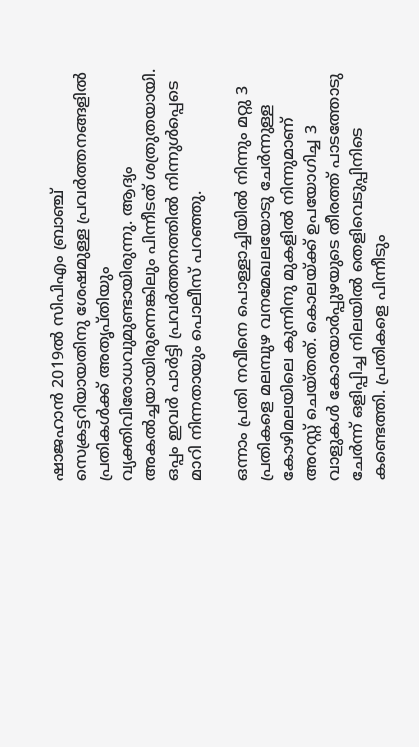ഷാജഹാന്‍ 2019ല്‍ സിപിഎം ബ്രാഞ്ച് സെക്രട്ടറിയായതിനു ശേഷമുള്ള പ്രവര്‍ത്തനങ്ങളില്‍ പ്രതികള്‍ക്ക് അതൃപ്തിയും വ്യക്തിവിരോധവുമുണ്ടായിരുന്നു. ആദ്യം അകല്‍ച്ചയായിരുന്നെങ്കിലും പിന്നീടത് ശത്രുതയായി. ഒപ്പം ഇവര്‍ പാര്‍ട്ടി പ്രവര്‍ത്തനത്തില്‍ നിന്നുള്‍പ്പെടെ മാറി നിന്നതായും പൊലീസ് പറഞ്ഞു.

ഒന്നാം പ്രതി നവീനെ പൊള്ളാച്ചിയില്‍ നിന്നും മറ്റു 3 പ്രതികളെ മലമ്പുഴ വനമേഖലയോടു ചേര്‍ന്നുള്ള കോഴിമലയിലെ കുന്നിനു മുകളില്‍ നിന്നുമാണ് അറസ്റ്റ് ചെയ്തത്. കൊലയ്‌ക്ക് ഉപയോഗിച്ച 3 വാളുകള്‍ കോരയാര്‍പ്പുഴയുടെ തീരത്ത് പാടത്തോടു ചേര്‍ന്ന് ഒളിപ്പിച്ച നിലയില്‍ തെളിവെടുപ്പിനിടെ കണ്ടെത്തി. പ്രതികളെ പിന്നീടും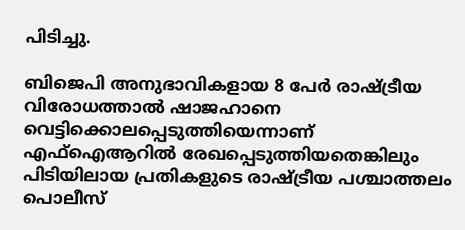പിടിച്ചു.

ബിജെപി അനുഭാവികളായ 8 പേര്‍ രാഷ്‌ട്രീയ വിരോധത്താല്‍ ഷാജഹാനെ വെട്ടിക്കൊലപ്പെടുത്തിയെന്നാണ് എഫ്‌ഐആറില്‍ രേഖപ്പെടുത്തിയതെങ്കിലും പിടിയിലായ പ്രതികളുടെ രാഷ്‌ട്രീയ പശ്ചാത്തലം പൊലീസ്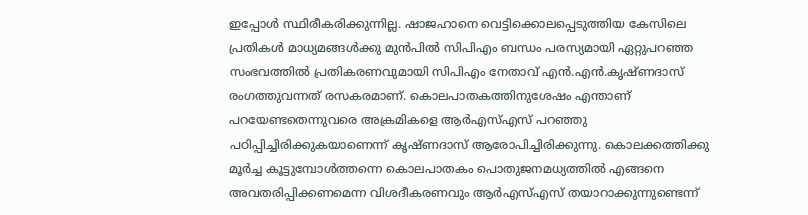ഇപ്പോള്‍ സ്ഥിരീകരിക്കുന്നില്ല. ഷാജഹാനെ വെട്ടിക്കൊലപ്പെടുത്തിയ കേസിലെ പ്രതികള്‍ മാധ്യമങ്ങള്‍ക്കു മുന്‍പില്‍ സിപിഎം ബന്ധം പരസ്യമായി ഏറ്റുപറഞ്ഞ സംഭവത്തില്‍ പ്രതികരണവുമായി സിപിഎം നേതാവ് എന്‍.എന്‍.കൃഷ്ണദാസ് രംഗത്തുവന്നത് രസകരമാണ്. കൊലപാതകത്തിനുശേഷം എന്താണ് പറയേണ്ടതെന്നുവരെ അക്രമികളെ ആര്‍എസ്എസ് പറഞ്ഞു പഠിപ്പിച്ചിരിക്കുകയാണെന്ന് കൃഷ്ണദാസ് ആരോപിച്ചിരിക്കുന്നു. കൊലക്കത്തിക്കു മൂര്‍ച്ച കൂട്ടുമ്പോള്‍ത്തന്നെ കൊലപാതകം പൊതുജനമധ്യത്തില്‍ എങ്ങനെ അവതരിപ്പിക്കണമെന്ന വിശദീകരണവും ആര്‍എസ്എസ് തയാറാക്കുന്നുണ്ടെന്ന്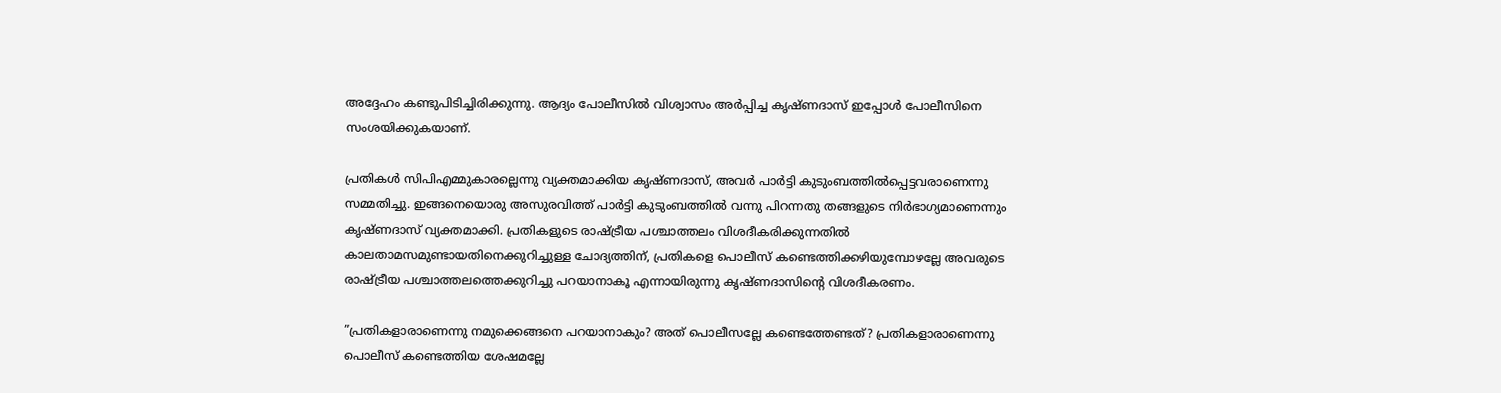അദ്ദേഹം കണ്ടുപിടിച്ചിരിക്കുന്നു. ആദ്യം പോലീസില്‍ വിശ്വാസം അര്‍പ്പിച്ച കൃഷ്ണദാസ് ഇപ്പോള്‍ പോലീസിനെ സംശയിക്കുകയാണ്.

പ്രതികള്‍ സിപിഎമ്മുകാരല്ലെന്നു വ്യക്തമാക്കിയ കൃഷ്ണദാസ്, അവര്‍ പാര്‍ട്ടി കുടുംബത്തില്‍പ്പെട്ടവരാണെന്നു സമ്മതിച്ചു. ഇങ്ങനെയൊരു അസുരവിത്ത് പാര്‍ട്ടി കുടുംബത്തില്‍ വന്നു പിറന്നതു തങ്ങളുടെ നിര്‍ഭാഗ്യമാണെന്നും കൃഷ്ണദാസ് വ്യക്തമാക്കി. പ്രതികളുടെ രാഷ്‌ട്രീയ പശ്ചാത്തലം വിശദീകരിക്കുന്നതില്‍ കാലതാമസമുണ്ടായതിനെക്കുറിച്ചുള്ള ചോദ്യത്തിന്, പ്രതികളെ പൊലീസ് കണ്ടെത്തിക്കഴിയുമ്പോഴല്ലേ അവരുടെ രാഷ്‌ട്രീയ പശ്ചാത്തലത്തെക്കുറിച്ചു പറയാനാകൂ എന്നായിരുന്നു കൃഷ്ണദാസിന്റെ വിശദീകരണം.

”പ്രതികളാരാണെന്നു നമുക്കെങ്ങനെ പറയാനാകും? അത് പൊലീസല്ലേ കണ്ടെത്തേണ്ടത്? പ്രതികളാരാണെന്നു പൊലീസ് കണ്ടെത്തിയ ശേഷമല്ലേ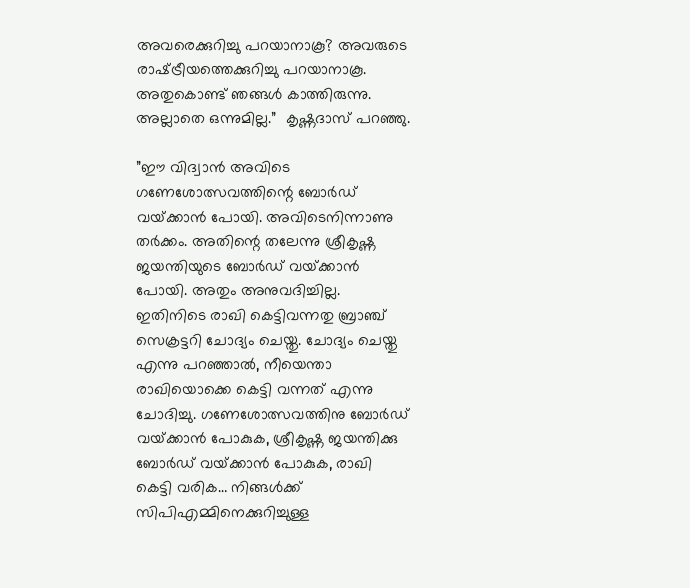അവരെക്കുറിച്ചു പറയാനാകൂ? അവരുടെ രാഷ്‌ട്രീയത്തെക്കുറിച്ചു പറയാനാകൂ. അതുകൊണ്ട് ഞങ്ങള്‍ കാത്തിരുന്നു. അല്ലാതെ ഒന്നുമില്ല.”  കൃഷ്ണദാസ് പറഞ്ഞു.

”ഈ വിദ്വാന്‍ അവിടെ ഗണേശോത്സവത്തിന്റെ ബോര്‍ഡ് വയ്‌ക്കാന്‍ പോയി. അവിടെനിന്നാണു തര്‍ക്കം. അതിന്റെ തലേന്നു ശ്രീകൃഷ്ണ ജയന്തിയുടെ ബോര്‍ഡ് വയ്‌ക്കാന്‍ പോയി. അതും അനുവദിച്ചില്ല. ഇതിനിടെ രാഖി കെട്ടിവന്നതു ബ്രാഞ്ച് സെക്രട്ടറി ചോദ്യം ചെയ്തു. ചോദ്യം ചെയ്തു എന്നു പറഞ്ഞാല്‍, നീയെന്താ രാഖിയൊക്കെ കെട്ടി വന്നത് എന്നു ചോദിച്ചു. ഗണേശോത്സവത്തിനു ബോര്‍ഡ് വയ്‌ക്കാന്‍ പോകുക, ശ്രീകൃഷ്ണ ജയന്തിക്കു ബോര്‍ഡ് വയ്‌ക്കാന്‍ പോകുക, രാഖി കെട്ടി വരിക… നിങ്ങള്‍ക്ക് സിപിഎമ്മിനെക്കുറിച്ചുള്ള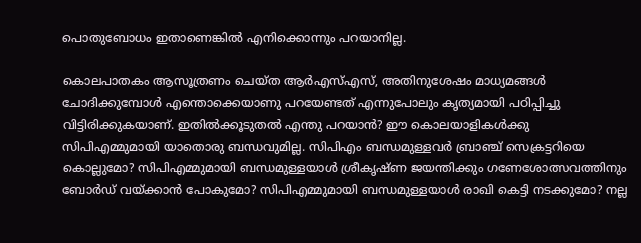പൊതുബോധം ഇതാണെങ്കില്‍ എനിക്കൊന്നും പറയാനില്ല.

കൊലപാതകം ആസൂത്രണം ചെയ്ത ആര്‍എസ്എസ്, അതിനുശേഷം മാധ്യമങ്ങള്‍ ചോദിക്കുമ്പോള്‍ എന്തൊക്കെയാണു പറയേണ്ടത് എന്നുപോലും കൃത്യമായി പഠിപ്പിച്ചു വിട്ടിരിക്കുകയാണ്. ഇതില്‍ക്കൂടുതല്‍ എന്തു പറയാന്‍? ഈ കൊലയാളികള്‍ക്കു സിപിഎമ്മുമായി യാതൊരു ബന്ധവുമില്ല. സിപിഎം ബന്ധമുള്ളവര്‍ ബ്രാഞ്ച് സെക്രട്ടറിയെ കൊല്ലുമോ? സിപിഎമ്മുമായി ബന്ധമുള്ളയാള്‍ ശ്രീകൃഷ്ണ ജയന്തിക്കും ഗണേശോത്സവത്തിനും ബോര്‍ഡ് വയ്‌ക്കാന്‍ പോകുമോ? സിപിഎമ്മുമായി ബന്ധമുള്ളയാള്‍ രാഖി കെട്ടി നടക്കുമോ? നല്ല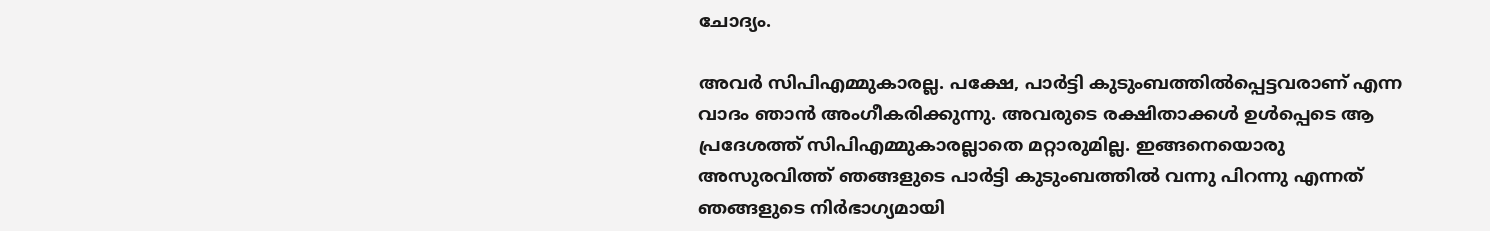ചോദ്യം.

അവര്‍ സിപിഎമ്മുകാരല്ല. പക്ഷേ, പാര്‍ട്ടി കുടുംബത്തില്‍പ്പെട്ടവരാണ് എന്ന വാദം ഞാന്‍ അംഗീകരിക്കുന്നു. അവരുടെ രക്ഷിതാക്കള്‍ ഉള്‍പ്പെടെ ആ പ്രദേശത്ത് സിപിഎമ്മുകാരല്ലാതെ മറ്റാരുമില്ല. ഇങ്ങനെയൊരു അസുരവിത്ത് ഞങ്ങളുടെ പാര്‍ട്ടി കുടുംബത്തില്‍ വന്നു പിറന്നു എന്നത് ഞങ്ങളുടെ നിര്‍ഭാഗ്യമായി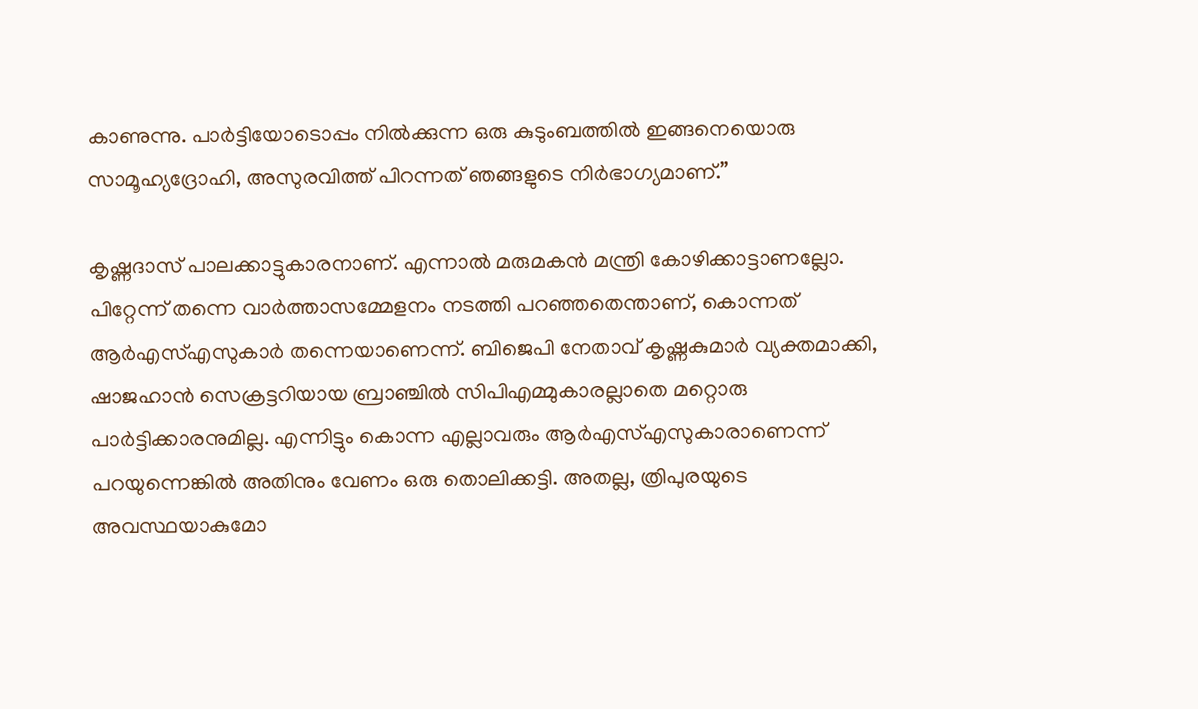കാണുന്നു. പാര്‍ട്ടിയോടൊപ്പം നില്‍ക്കുന്ന ഒരു കുടുംബത്തില്‍ ഇങ്ങനെയൊരു സാമൂഹ്യദ്രോഹി, അസുരവിത്ത് പിറന്നത് ഞങ്ങളുടെ നിര്‍ഭാഗ്യമാണ്.”

കൃഷ്ണദാസ് പാലക്കാട്ടുകാരനാണ്. എന്നാല്‍ മരുമകന്‍ മന്ത്രി കോഴിക്കാട്ടാണല്ലോ. പിറ്റേന്ന് തന്നെ വാര്‍ത്താസമ്മേളനം നടത്തി പറഞ്ഞതെന്താണ്, കൊന്നത് ആര്‍എസ്എസുകാര്‍ തന്നെയാണെന്ന്. ബിജെപി നേതാവ് കൃഷ്ണകുമാര്‍ വ്യക്തമാക്കി, ഷാജഹാന്‍ സെക്രട്ടറിയായ ബ്രാഞ്ചില്‍ സിപിഎമ്മുകാരല്ലാതെ മറ്റൊരു പാര്‍ട്ടിക്കാരനുമില്ല. എന്നിട്ടും കൊന്ന എല്ലാവരും ആര്‍എസ്എസുകാരാണെന്ന് പറയുന്നെങ്കില്‍ അതിനും വേണം ഒരു തൊലിക്കട്ടി. അതല്ല, ത്രിപുരയുടെ അവസ്ഥയാകുമോ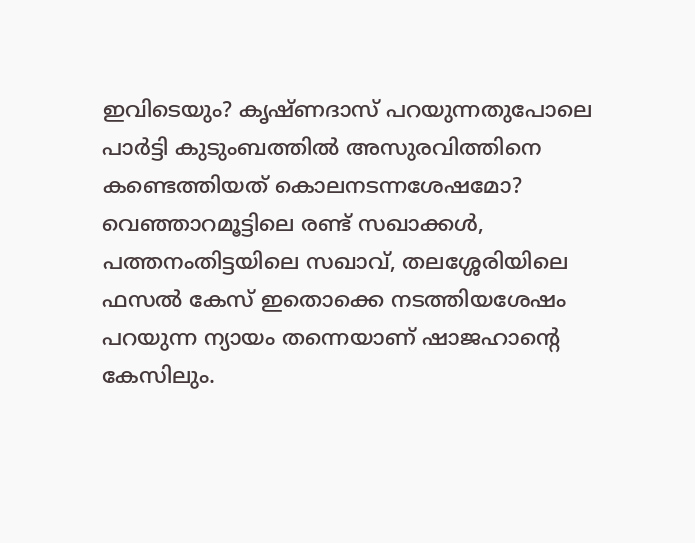ഇവിടെയും? കൃഷ്ണദാസ് പറയുന്നതുപോലെ പാര്‍ട്ടി കുടുംബത്തില്‍ അസുരവിത്തിനെ കണ്ടെത്തിയത് കൊലനടന്നശേഷമോ? വെഞ്ഞാറമൂട്ടിലെ രണ്ട് സഖാക്കള്‍, പത്തനംതിട്ടയിലെ സഖാവ്, തലശ്ശേരിയിലെ ഫസല്‍ കേസ് ഇതൊക്കെ നടത്തിയശേഷം പറയുന്ന ന്യായം തന്നെയാണ് ഷാജഹാന്റെ കേസിലും.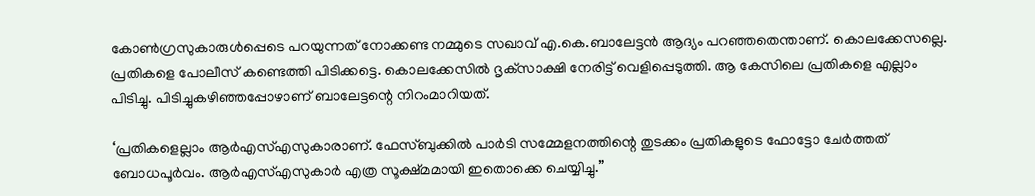കോണ്‍ഗ്രസുകാരുള്‍പ്പെടെ പറയുന്നത് നോക്കണ്ട നമ്മുടെ സഖാവ് എ.കെ.ബാലേട്ടന്‍ ആദ്യം പറഞ്ഞതെന്താണ്. കൊലക്കേസല്ലെ. പ്രതികളെ പോലീസ് കണ്ടെത്തി പിടിക്കട്ടെ. കൊലക്കേസില്‍ ദൃക്‌സാക്ഷി നേരിട്ട് വെളിപ്പെടുത്തി. ആ കേസിലെ പ്രതികളെ എല്ലാം പിടിച്ചു. പിടിച്ചുകഴിഞ്ഞപ്പോഴാണ് ബാലേട്ടന്റെ നിറംമാറിയത്.

‘പ്രതികളെല്ലാം ആര്‍എസ്എസുകാരാണ്. ഫേസ്ബുക്കില്‍ പാര്‍ടി സമ്മേളനത്തിന്റെ തുടക്കം പ്രതികളുടെ ഫോട്ടോ ചേര്‍ത്തത് ബോധപൂര്‍വം. ആര്‍എസ്എസുകാര്‍ എത്ര സൂക്ഷ്മമായി ഇതൊക്കെ ചെയ്യിച്ചു.”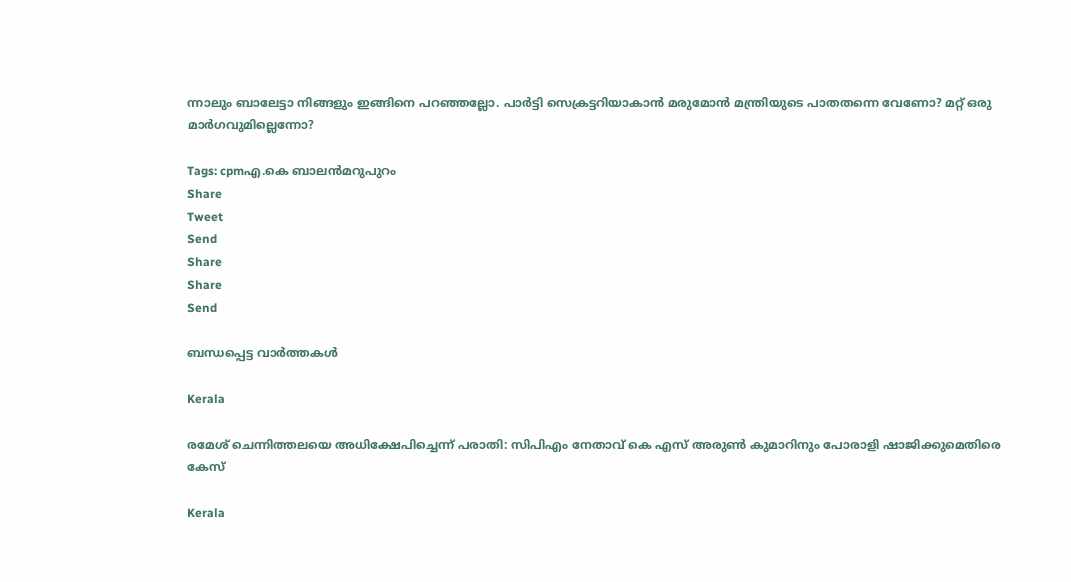ന്നാലും ബാലേട്ടാ നിങ്ങളും ഇങ്ങിനെ പറഞ്ഞല്ലോ. പാര്‍ട്ടി സെക്രട്ടറിയാകാന്‍ മരുമോന്‍ മന്ത്രിയുടെ പാതതന്നെ വേണോ? മറ്റ് ഒരു മാര്‍ഗവുമില്ലെന്നോ?

Tags: cpmഎ.കെ ബാലന്‍മറുപുറം
Share
Tweet
Send
Share
Share
Send

ബന്ധപ്പെട്ട വാര്‍ത്തകള്‍

Kerala

രമേശ് ചെന്നിത്തലയെ അധിക്ഷേപിച്ചെന്ന് പരാതി: സിപിഎം നേതാവ് കെ എസ് അരുണ്‍ കുമാറിനും പോരാളി ഷാജിക്കുമെതിരെ കേസ്

Kerala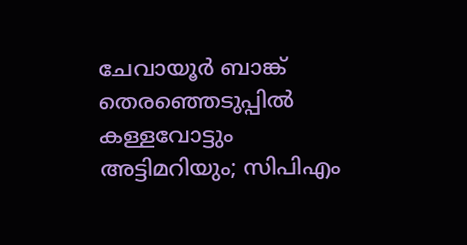ചേവായൂർ ബാങ്ക് തെരഞ്ഞെടുപ്പിൽ കള്ളവോട്ടും അട്ടിമറിയും; സിപിഎം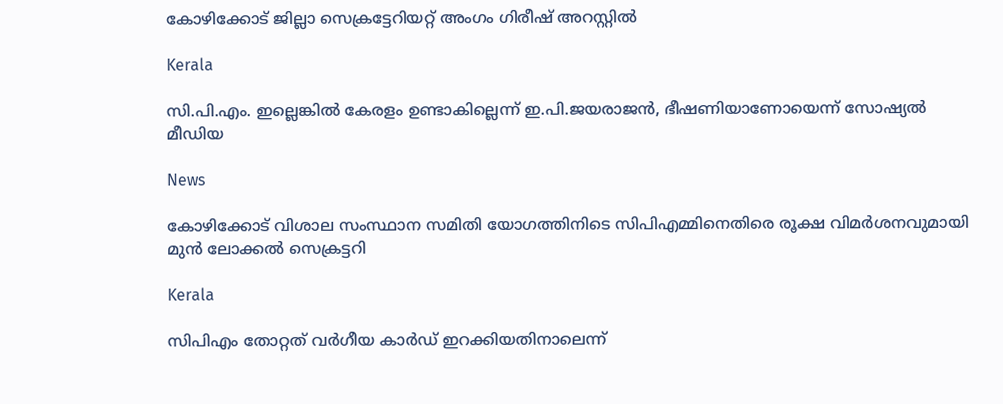കോഴിക്കോട് ജില്ലാ സെക്രട്ടേറിയറ്റ് അംഗം ഗിരീഷ് അറസ്റ്റിൽ

Kerala

സി.പി.എം. ഇല്ലെങ്കില്‍ കേരളം ഉണ്ടാകില്ലെന്ന് ഇ.പി.ജയരാജന്‍, ഭീഷണിയാണോയെന്ന് സോഷ്യല്‍ മീഡിയ

News

കോഴിക്കോട് വിശാല സംസ്ഥാന സമിതി യോഗത്തിനിടെ സിപിഎമ്മിനെതിരെ രൂക്ഷ വിമര്‍ശനവുമായി മുന്‍ ലോക്കല്‍ സെക്രട്ടറി

Kerala

സിപിഎം തോറ്റത് വര്‍ഗീയ കാര്‍ഡ് ഇറക്കിയതിനാലെന്ന്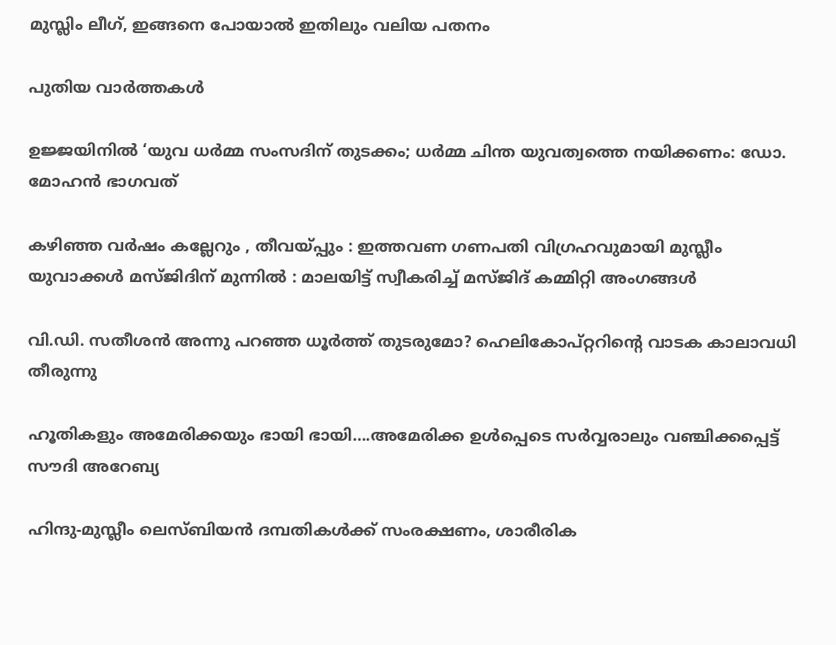മുസ്ലിം ലീഗ്, ഇങ്ങനെ പോയാല്‍ ഇതിലും വലിയ പതനം

പുതിയ വാര്‍ത്തകള്‍

ഉജ്ജയിനിൽ ‘യുവ ധർമ്മ സംസദിന് തുടക്കം; ധർമ്മ ചിന്ത യുവത്വത്തെ നയിക്കണം: ഡോ. മോഹൻ ഭാഗവത്

കഴിഞ്ഞ വർഷം കല്ലേറും , തീവയ്‌പ്പും : ഇത്തവണ ഗണപതി വിഗ്രഹവുമായി മുസ്ലീം യുവാക്കൾ മസ്ജിദിന് മുന്നിൽ : മാലയിട്ട് സ്വീകരിച്ച് മസ്ജിദ് കമ്മിറ്റി അംഗങ്ങൾ

വി.ഡി. സതീശന്‍ അന്നു പറഞ്ഞ ധൂര്‍ത്ത് തുടരുമോ? ഹെലികോപ്റ്ററിന്റെ വാടക കാലാവധി തീരുന്നു

ഹൂതികളും അമേരിക്കയും ഭായി ഭായി….അമേരിക്ക ഉള്‍പ്പെടെ സര്‍വ്വരാലും വഞ്ചിക്കപ്പെട്ട് സൗദി അറേബ്യ

ഹിന്ദു-മുസ്ലീം ലെസ്ബിയന്‍ ദമ്പതികള്‍ക്ക് സംരക്ഷണം, ശാരീരിക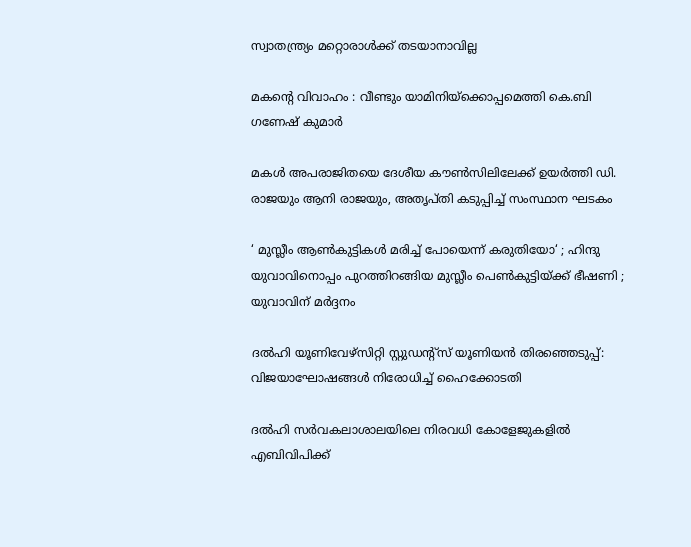സ്വാതന്ത്ര്യം മറ്റൊരാള്‍ക്ക് തടയാനാവില്ല

മകന്റെ വിവാഹം : വീണ്ടും യാമിനിയ്‌ക്കൊപ്പമെത്തി കെ.ബി ഗണേഷ് കുമാർ

മകള്‍ അപരാജിതയെ ദേശീയ കൗണ്‍സിലിലേക്ക് ഉയര്‍ത്തി ഡി. രാജയും ആനി രാജയും, അതൃപ്തി കടുപ്പിച്ച് സംസ്ഥാന ഘടകം

‘ മുസ്ലീം ആൺകുട്ടികൾ മരിച്ച് പോയെന്ന് കരുതിയോ‘ ; ഹിന്ദു യുവാവിനൊപ്പം പുറത്തിറങ്ങിയ മുസ്ലീം പെൺകുട്ടിയ്‌ക്ക് ഭീഷണി ; യുവാവിന് മർദ്ദനം

ദല്‍ഹി യൂണിവേഴ്‌സിറ്റി സ്റ്റുഡന്റ്‌സ് യൂണിയന്‍ തിരഞ്ഞെടുപ്പ്: വിജയാഘോഷങ്ങള്‍ നിരോധിച്ച് ഹൈക്കോടതി

ദല്‍ഹി സര്‍വകലാശാലയിലെ നിരവധി കോളേജുകളില്‍ എബിവിപിക്ക്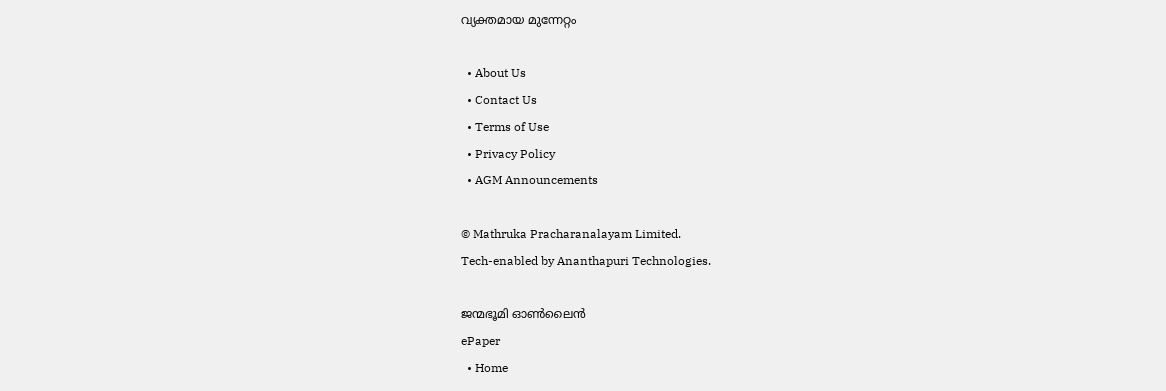വ്യക്തമായ മുന്നേറ്റം

  • About Us
  • Contact Us
  • Terms of Use
  • Privacy Policy
  • AGM Announcements

© Mathruka Pracharanalayam Limited.
Tech-enabled by Ananthapuri Technologies.

ജന്മഭൂമി ഓണ്‍ലൈന്‍
ePaper
  • Home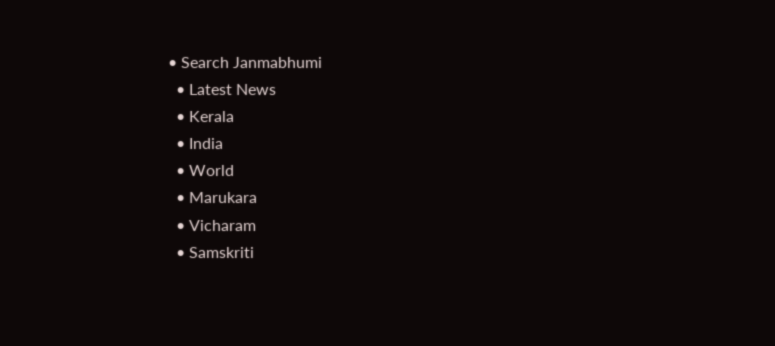• Search Janmabhumi
  • Latest News
  • Kerala
  • India
  • World
  • Marukara
  • Vicharam
  • Samskriti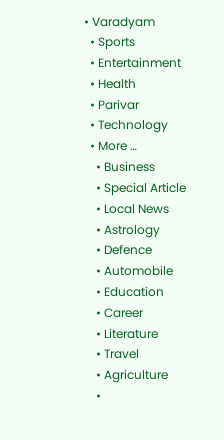• Varadyam
  • Sports
  • Entertainment
  • Health
  • Parivar
  • Technology
  • More …
    • Business
    • Special Article
    • Local News
    • Astrology
    • Defence
    • Automobile
    • Education
    • Career
    • Literature
    • Travel
    • Agriculture
    •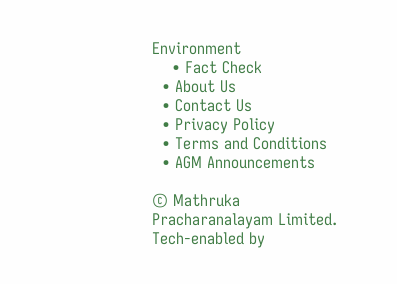Environment
    • Fact Check
  • About Us
  • Contact Us
  • Privacy Policy
  • Terms and Conditions
  • AGM Announcements

© Mathruka Pracharanalayam Limited.
Tech-enabled by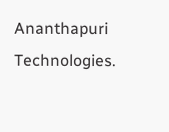Ananthapuri Technologies.